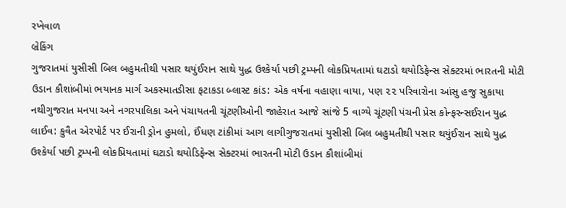રખેવાળ
બ્રેકિંગ
ગુજરાતમાં યુસીસી બિલ બહુમતીથી પસાર થયુંઈરાન સાથે યુદ્ધ ઉશ્કેર્યા પછી ટ્રમ્પની લોકપ્રિયતામાં ઘટાડો થયોડિફેન્સ સેક્ટરમાં ભારતની મોટી ઉડાન કૌશાંબીમાં ભયાનક માર્ગ અકસ્માતડીસા ફટાકડા બ્લાસ્ટ કાંડ: એક વર્ષના વહાણા વાયા, પણ ૨૨ પરિવારોના આંસુ હજુ સુકાયા નથીગુજરાત મનપા અને નગરપાલિકા અને પંચાયતની ચૂંટણીઓની જાહેરાત આજે સાંજે 5 વાગ્યે ચૂંટણી પંચની પ્રેસ કોન્ફરન્સઈરાન યુદ્ધ લાઈવ: કુવૈત એરપોર્ટ પર ઈરાની ડ્રોન હુમલો, ઈંધણ ટાંકીમાં આગ લાગીગુજરાતમાં યુસીસી બિલ બહુમતીથી પસાર થયુંઈરાન સાથે યુદ્ધ ઉશ્કેર્યા પછી ટ્રમ્પની લોકપ્રિયતામાં ઘટાડો થયોડિફેન્સ સેક્ટરમાં ભારતની મોટી ઉડાન કૌશાંબીમાં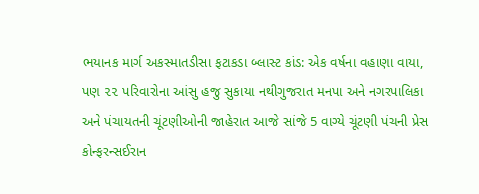ભયાનક માર્ગ અકસ્માતડીસા ફટાકડા બ્લાસ્ટ કાંડ: એક વર્ષના વહાણા વાયા, પણ ૨૨ પરિવારોના આંસુ હજુ સુકાયા નથીગુજરાત મનપા અને નગરપાલિકા અને પંચાયતની ચૂંટણીઓની જાહેરાત આજે સાંજે 5 વાગ્યે ચૂંટણી પંચની પ્રેસ કોન્ફરન્સઈરાન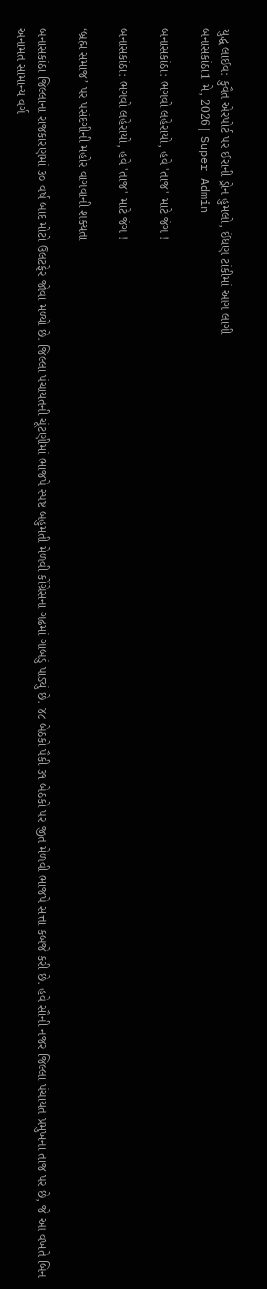યુદ્ધ લાઈવ: કુવૈત એરપોર્ટ પર ઈરાની ડ્રોન હુમલો, ઈંધણ ટાંકીમાં આગ લાગી
બનાસકાંઠા1 મે, 2026| Super Admin

બનાસકાંઠા: ભગવો લહેરાયો, હવે 'તાજ' માટે જંગ !

બનાસકાંઠા: ભગવો લહેરાયો, હવે 'તાજ' માટે જંગ !

‘બ્રહ્મ સમાજ’ પર પસંદગીની મહોર વાગવાની શક્યતા

બનાસકાંઠા જિલ્લાના રાજકારણમાં ૩૦ વર્ષ બાદ મોટો ઉલટફેર જોવા મળ્યો છે. જિલ્લા પંચાયતની ચૂંટણીમાં ભાજપે સ્પષ્ટ બહુમતી મેળવી કોંગ્રેસના ગઢમાં ગાબડું પાડ્યું છે. ૪૮ બેઠકો પૈકી ૩૧ બેઠકો પર જીત મેળવી ભાજપે સત્તા કબજે કરી છે. હવે સૌની નજર જિલ્લા પંચાયત પ્રમુખના તાજ પર છે, જે આ વખતે બિન અનામત સામાન્ય વર્ગ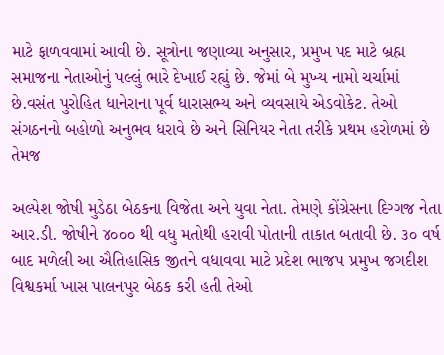માટે ફાળવવામાં આવી છે. સૂત્રોના જણાવ્યા અનુસાર, પ્રમુખ પદ માટે બ્રહ્મ સમાજના નેતાઓનું પલ્લું ભારે દેખાઈ રહ્યું છે. જેમાં બે મુખ્ય નામો ચર્ચામાં છે.વસંત પુરોહિત ધાનેરાના પૂર્વ ધારાસભ્ય અને વ્યવસાયે એડવોકેટ. તેઓ સંગઠનનો બહોળો અનુભવ ધરાવે છે અને સિનિયર નેતા તરીકે પ્રથમ હરોળમાં છે તેમજ

અલ્પેશ જોષી મુડેઠા બેઠકના વિજેતા અને યુવા નેતા. તેમણે કોંગ્રેસના દિગ્ગજ નેતા આર.ડી. જોષીને ૪૦૦૦ થી વધુ મતોથી હરાવી પોતાની તાકાત બતાવી છે. ૩૦ વર્ષ બાદ મળેલી આ ઐતિહાસિક જીતને વધાવવા માટે પ્રદેશ ભાજપ પ્રમુખ જગદીશ વિશ્વકર્મા ખાસ પાલનપુર બેઠક કરી હતી તેઓ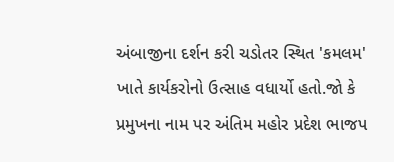અંબાજીના દર્શન કરી ચડોતર સ્થિત 'કમલમ' ખાતે કાર્યકરોનો ઉત્સાહ વધાર્યો હતો.જો કે પ્રમુખના નામ પર અંતિમ મહોર પ્રદેશ ભાજપ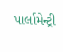પાર્લામેન્ટ્રી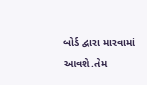બોર્ડ દ્વારા મારવામાં આવશે.તેમ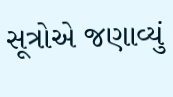સૂત્રોએ જણાવ્યું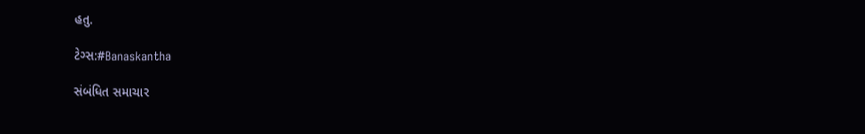હતુ.

ટેગ્સ:#Banaskantha

સંબંધિત સમાચાર